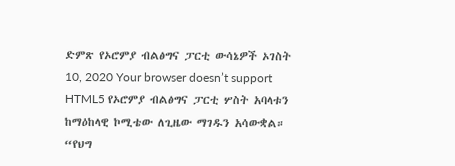ድምጽ የኦሮምያ ብልፅግና ፓርቲ ውሳኔዎች ኦገስት 10, 2020 Your browser doesn’t support HTML5 የኦሮምያ ብልፅግና ፓርቲ ሦስት አባላቱን ከማዕከላዊ ኮሚቴው ለጊዜው ማገዱን አሳውቋል። “የህግ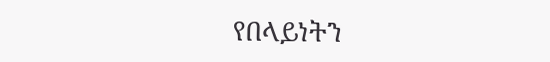የበላይነትን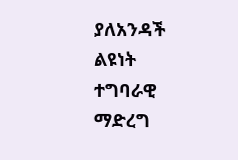ያለአንዳች ልዩነት ተግባራዊ ማድረግ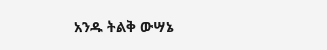አንዱ ትልቅ ውሣኔ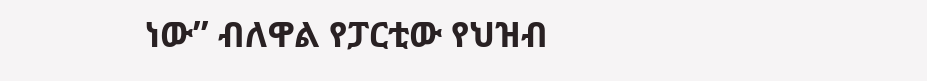ነው” ብለዋል የፓርቲው የህዝብ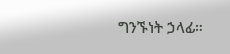ግንኙነት ኃላፊ።